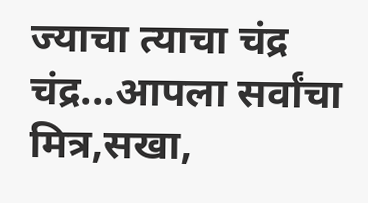ज्याचा त्याचा चंद्र
चंद्र...आपला सर्वांचा मित्र,सखा,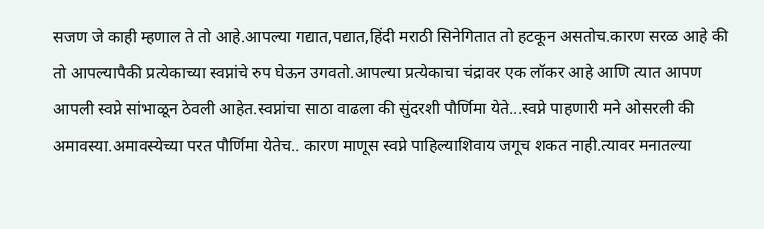सजण जे काही म्हणाल ते तो आहे.आपल्या गद्यात,पद्यात,हिंदी मराठी सिनेगितात तो हटकून असतोच.कारण सरळ आहे की तो आपल्यापैकी प्रत्येकाच्या स्वप्नांचे रुप घेऊन उगवतो.आपल्या प्रत्येकाचा चंद्रावर एक लॉकर आहे आणि त्यात आपण आपली स्वप्ने सांभाळून ठेवली आहेत.स्वप्नांचा साठा वाढला की सुंदरशी पौर्णिमा येते...स्वप्ने पाहणारी मने ओसरली की अमावस्या.अमावस्येच्या परत पौर्णिमा येतेच.. कारण माणूस स्वप्ने पाहिल्याशिवाय जगूच शकत नाही.त्यावर मनातल्या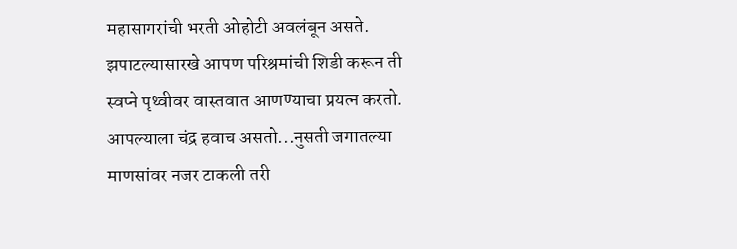महासागरांची भरती ओहोटी अवलंबून असते.
झपाटल्यासारखे आपण परिश्रमांची शिडी करून ती स्वप्ने पृथ्वीवर वास्तवात आणण्याचा प्रयत्न करतो.
आपल्याला चंद्र हवाच असतो...नुसती जगातल्या माणसांवर नजर टाकली तरी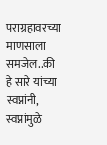पराग्रहावरच्या माणसाला समजेल..की हे सारे यांच्या स्वप्नांनी, स्वप्नांमुळे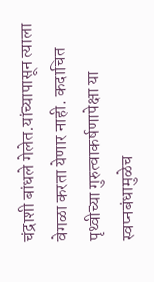चंद्राशी बांधले गेलेत.यांच्यापासून त्याला वेगळा करता येणार नाही. कदाचित पृथ्वीच्या गुरुत्वाकर्षणापेक्षा या स्वप्नबंधामुळेच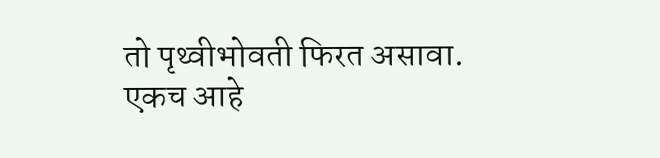तो पृथ्वीभोवती फिरत असावा.
एकच आहे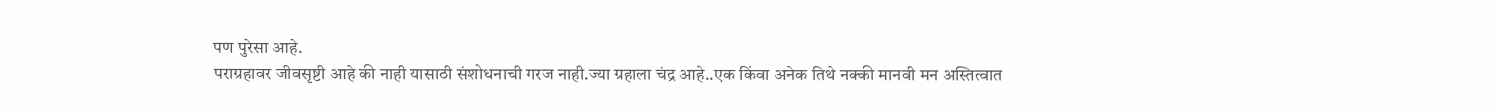पण पुरेसा आहे.
पराग्रहावर जीवसृष्टी आहे की नाही यासाठी संशोधनाची गरज नाही.ज्या ग्रहाला चंद्र आहे..एक किंवा अनेक तिथे नक्की मानवी मन अस्तित्वात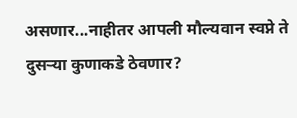असणार...नाहीतर आपली मौल्यवान स्वप्ने ते दुसऱ्या कुणाकडे ठेवणार?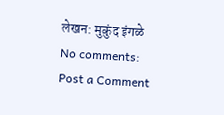लेखन: मुकुंद इंगळे
No comments:
Post a Comment